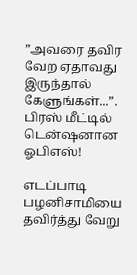”அவரை தவிர வேற ஏதாவது இருந்தால் கேளுங்கள்...”. பிரஸ் மீட்டில் டென்ஷனான ஓபிஎஸ்!

எடப்பாடி பழனிசாமியை தவிர்த்து வேறு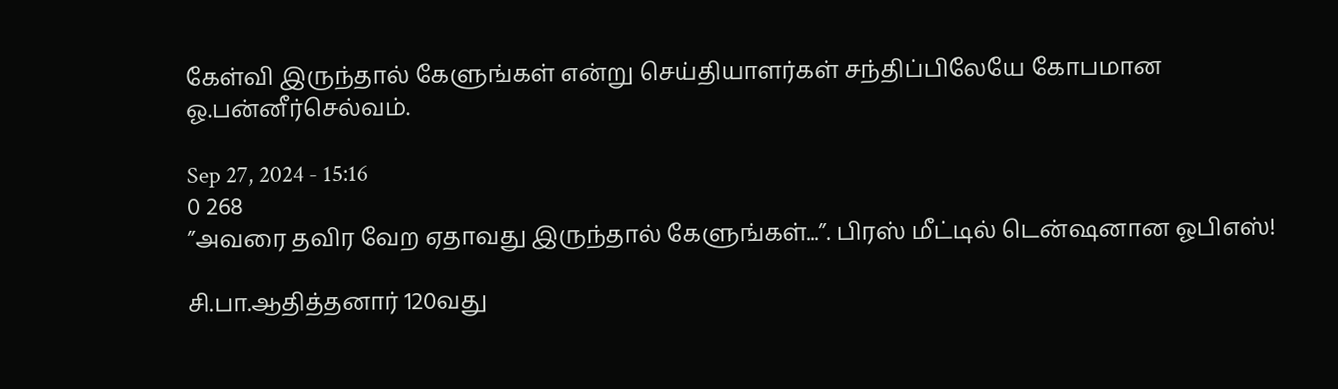கேள்வி இருந்தால் கேளுங்கள் என்று செய்தியாளர்கள் சந்திப்பிலேயே கோபமான ஓ.பன்னீர்செல்வம்.

Sep 27, 2024 - 15:16
0 268
”அவரை தவிர வேற ஏதாவது இருந்தால் கேளுங்கள்...”. பிரஸ் மீட்டில் டென்ஷனான ஓபிஎஸ்!

சி.பா.ஆதித்தனார் 120வது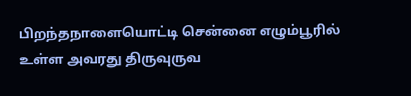பிறந்தநாளையொட்டி சென்னை எழும்பூரில் உள்ள அவரது திருவுருவ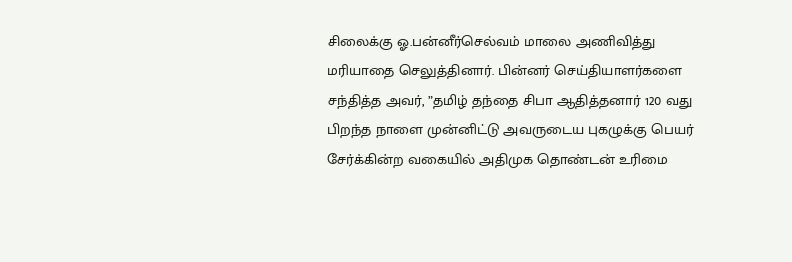சிலைக்கு ஓ.பன்னீர்செல்வம் மாலை அணிவித்து மரியாதை செலுத்தினார். பின்னர் செய்தியாளர்களை சந்தித்த அவர், ”தமிழ் தந்தை சிபா ஆதித்தனார் 120 வது பிறந்த நாளை முன்னிட்டு அவருடைய புகழுக்கு பெயர் சேர்க்கின்ற வகையில் அதிமுக தொண்டன் உரிமை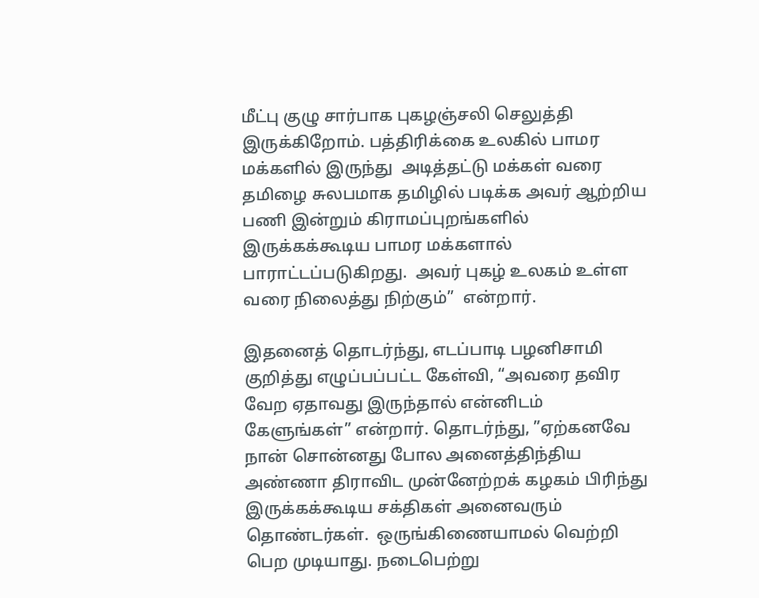மீட்பு குழு சார்பாக புகழஞ்சலி செலுத்தி இருக்கிறோம். பத்திரிக்கை உலகில் பாமர மக்களில் இருந்து  அடித்தட்டு மக்கள் வரை தமிழை சுலபமாக தமிழில் படிக்க அவர் ஆற்றிய பணி இன்றும் கிராமப்புறங்களில் இருக்கக்கூடிய பாமர மக்களால் பாராட்டப்படுகிறது.  அவர் புகழ் உலகம் உள்ள  வரை நிலைத்து நிற்கும்”  என்றார்.

இதனைத் தொடர்ந்து, எடப்பாடி பழனிசாமி குறித்து எழுப்பப்பட்ட கேள்வி, “அவரை தவிர வேற ஏதாவது இருந்தால் என்னிடம் கேளுங்கள்” என்றார். தொடர்ந்து, ”ஏற்கனவே நான் சொன்னது போல அனைத்திந்திய அண்ணா திராவிட முன்னேற்றக் கழகம் பிரிந்து இருக்கக்கூடிய சக்திகள் அனைவரும் தொண்டர்கள்.  ஒருங்கிணையாமல் வெற்றி பெற முடியாது. நடைபெற்று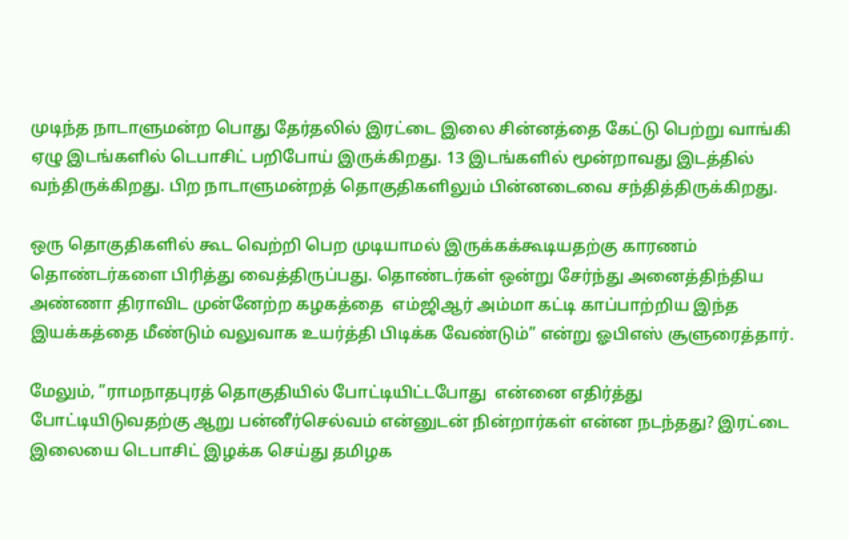முடிந்த நாடாளுமன்ற பொது தேர்தலில் இரட்டை இலை சின்னத்தை கேட்டு பெற்று வாங்கி ஏழு இடங்களில் டெபாசிட் பறிபோய் இருக்கிறது. 13 இடங்களில் மூன்றாவது இடத்தில் வந்திருக்கிறது. பிற நாடாளுமன்றத் தொகுதிகளிலும் பின்னடைவை சந்தித்திருக்கிறது.

ஒரு தொகுதிகளில் கூட வெற்றி பெற முடியாமல் இருக்கக்கூடியதற்கு காரணம் தொண்டர்களை பிரித்து வைத்திருப்பது. தொண்டர்கள் ஒன்று சேர்ந்து அனைத்திந்திய அண்ணா திராவிட முன்னேற்ற கழகத்தை  எம்ஜிஆர் அம்மா கட்டி காப்பாற்றிய இந்த இயக்கத்தை மீண்டும் வலுவாக உயர்த்தி பிடிக்க வேண்டும்” என்று ஓபிஎஸ் சூளுரைத்தார்.

மேலும், ”ராமநாதபுரத் தொகுதியில் போட்டியிட்டபோது  என்னை எதிர்த்து போட்டியிடுவதற்கு ஆறு பன்னீர்செல்வம் என்னுடன் நின்றார்கள் என்ன நடந்தது? இரட்டை இலையை டெபாசிட் இழக்க செய்து தமிழக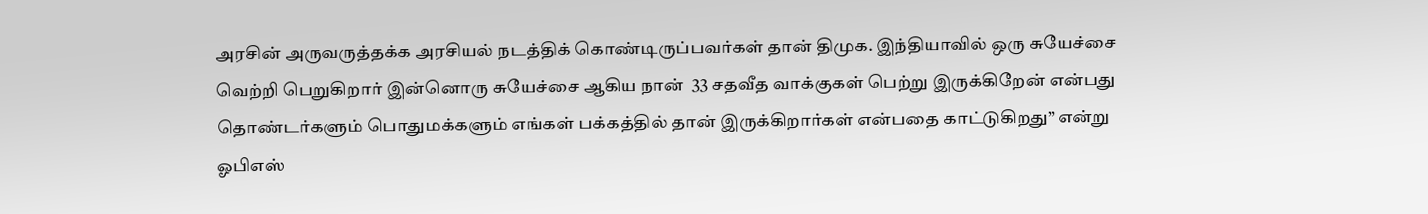அரசின் அருவருத்தக்க அரசியல் நடத்திக் கொண்டிருப்பவர்கள் தான் திமுக. இந்தியாவில் ஒரு சுயேச்சை வெற்றி பெறுகிறார் இன்னொரு சுயேச்சை ஆகிய நான்  33 சதவீத வாக்குகள் பெற்று இருக்கிறேன் என்பது தொண்டர்களும் பொதுமக்களும் எங்கள் பக்கத்தில் தான் இருக்கிறார்கள் என்பதை காட்டுகிறது” என்று ஓபிஎஸ்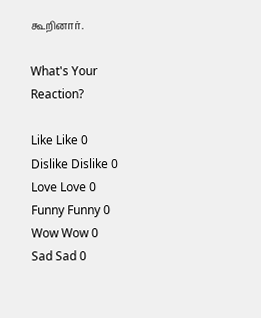கூறினார்.

What's Your Reaction?

Like Like 0
Dislike Dislike 0
Love Love 0
Funny Funny 0
Wow Wow 0
Sad Sad 0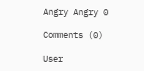Angry Angry 0

Comments (0)

User